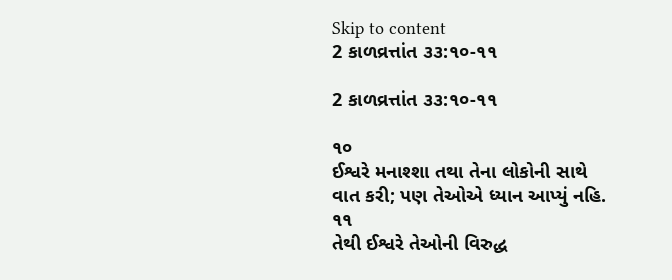Skip to content
2 કાળવ્રત્તાંત ૩૩:૧૦-૧૧

2 કાળવ્રત્તાંત ૩૩:૧૦-૧૧

૧૦
ઈશ્વરે મનાશ્શા તથા તેના લોકોની સાથે વાત કરી; પણ તેઓએ ધ્યાન આપ્યું નહિ.
૧૧
તેથી ઈશ્વરે તેઓની વિરુદ્ધ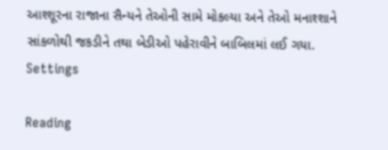આશ્શૂરના રાજાના સૈન્યને તેઓની સામે મોકલ્યા અને તેઓ મનાશ્શાને સાંકળોથી જકડીને તથા બેડીઓ પહેરાવીને બાબિલમાં લઈ ગયા.
Settings

Reading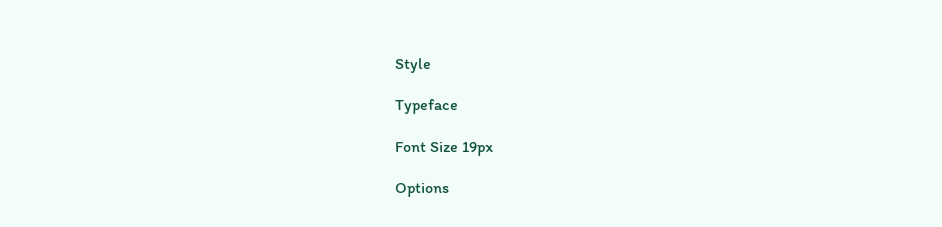Style

Typeface

Font Size 19px

Options